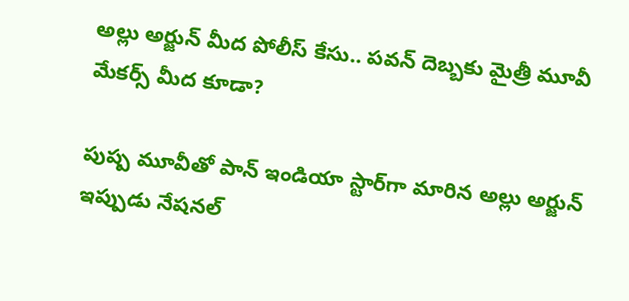అల్లు అర్జున్ మీద పోలీస్ కేసు.. పవన్ దెబ్బకు మైత్రీ మూవీ మేకర్స్ మీద కూడా?

పుష్ప మూవీతో పాన్ ఇండియా స్టార్‌గా మారిన అల్లు అర్జున్ ఇప్పుడు నేషనల్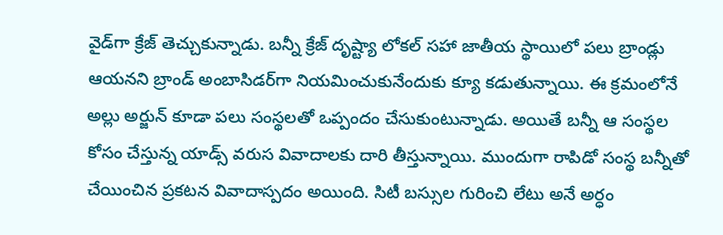వైడ్‌గా క్రేజ్ తెచ్చుకున్నాడు. బన్నీ క్రేజ్ దృష్ట్యా లోకల్ సహా జాతీయ స్థాయిలో పలు బ్రాండ్లు ఆయనని బ్రాండ్ అంబాసిడర్‌గా నియమించుకునేందుకు క్యూ కడుతున్నాయి. ఈ క్రమంలోనే అల్లు అర్జున్ కూడా పలు సంస్థలతో ఒప్పందం చేసుకుంటున్నాడు. అయితే బన్నీ ఆ సంస్థల కోసం చేస్తున్న యాడ్స్‌ వరుస వివాదాలకు దారి తీస్తున్నాయి. ముందుగా రాపిడో సంస్థ బన్నీతో చేయించిన ప్రకటన వివాదాస్పదం అయింది. సిటీ బస్సుల గురించి లేటు అనే అర్ధం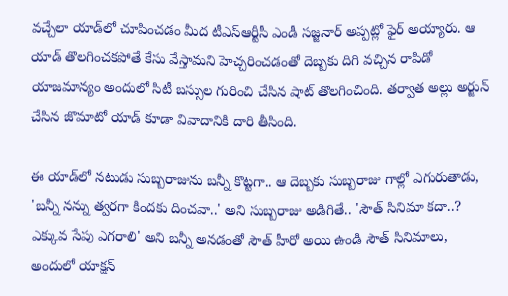వచ్చేలా యాడ్‌లో చూపించడం మీద టీఎస్ఆర్టీసీ ఎండీ సజ్జనార్ అప్పట్లో ఫైర్ అయ్యారు. ఆ యాడ్ తొలగించకపోతే కేసు వేస్తామని హెచ్చరించడంతో దెబ్బకు దిగి వచ్చిన రాపిడో యాజమాన్యం అందులో సిటీ బస్సుల గురించి చేసిన షాట్ తొలగించింది. తర్వాత అల్లు అర్జున్ చేసిన జొమాటో యాడ్ కూడా వివాదానికి దారి తీసింది.

ఈ యాడ్‌లో నటుడు సుబ్బరాజును బన్నీ కొట్టగా.. ఆ దెబ్బకు సుబ్బరాజు గాల్లో ఎగురుతాడు, 'బన్నీ నన్ను త్వరగా కిందకు దించవా..' అని సుబ్బరాజు అడిగితే.. 'సౌత్ సినిమా కదా..? ఎక్కువ సేపు ఎగరాలి' అని బన్నీ అనడంతో సౌత్ హీరో అయి ఉండి సౌత్ సినిమాలు, అందులో యాక్షన్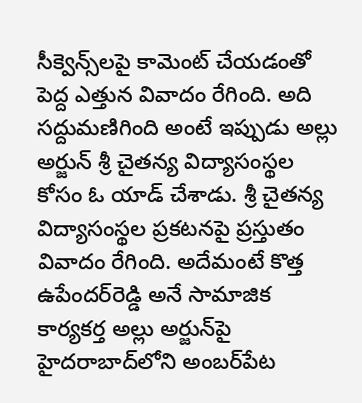సీక్వెన్స్‌లపై కామెంట్ చేయడంతో పెద్ద ఎత్తున వివాదం రేగింది. అది సద్దుమణిగింది అంటే ఇప్పుడు అల్లు అర్జున్ శ్రీ చైతన్య విద్యాసంస్థల కోసం ఓ యాడ్ చేశాడు. శ్రీ చైతన్య విద్యాసంస్థల ప్రకటనపై ప్రస్తుతం వివాదం రేగింది. అదేమంటే కొత్త ఉపేందర్‌రెడ్డి అనే సామాజిక కార్యకర్త అల్లు అర్జున్‌పై హైదరాబాద్‌లోని అంబర్‌పేట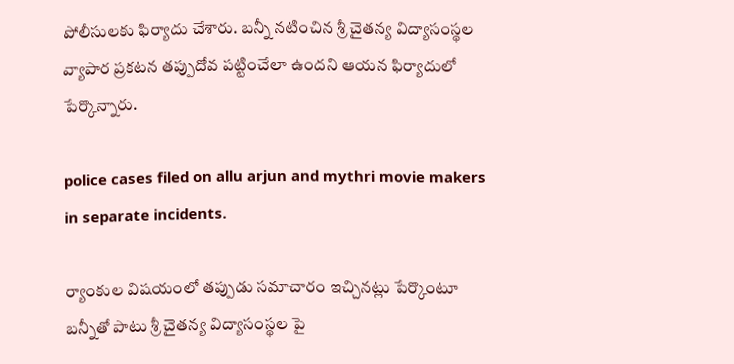పోలీసులకు ఫిర్యాదు చేశారు. బన్నీ నటించిన శ్రీ చైతన్య విద్యాసంస్థల వ్యాపార ప్రకటన తప్పుదోవ పట్టించేలా ఉందని ఆయన ఫిర్యాదులో పేర్కొన్నారు.

police cases filed on allu arjun and mythri movie makers in separate incidents.

ర్యాంకుల విషయంలో తప్పుడు సమాచారం ఇచ్చినట్లు పేర్కొంటూ బన్నీతో పాటు శ్రీ చైతన్య విద్యాసంస్థల పై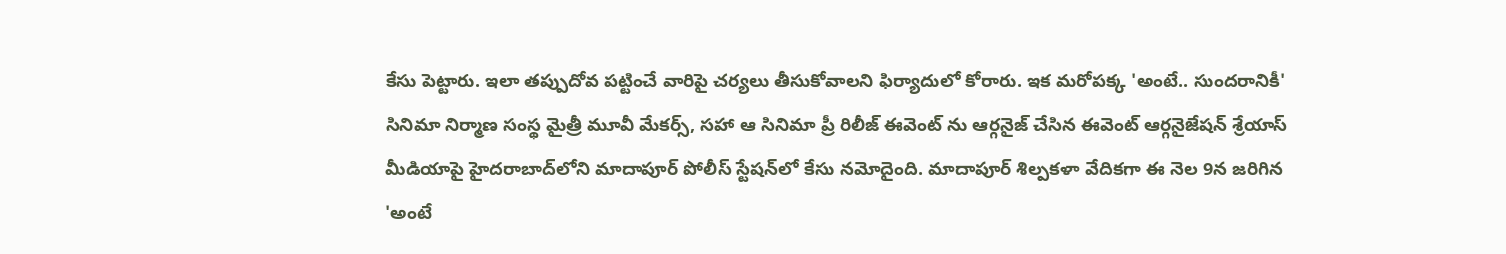కేసు పెట్టారు. ఇలా తప్పుదోవ పట్టించే వారిపై చర్యలు తీసుకోవాలని ఫిర్యాదులో కోరారు. ఇక మరోపక్క 'అంటే.. సుందరానికీ' సినిమా నిర్మాణ సంస్థ మైత్రీ మూవీ మేకర్స్, సహా ఆ సినిమా ప్రీ రిలీజ్ ఈవెంట్ ను ఆర్గనైజ్ చేసిన ఈవెంట్ ఆర్గనైజేషన్ శ్రేయాస్ మీడియాపై హైదరాబాద్‌లోని మాదాపూర్ పోలీస్ స్టేషన్‌లో కేసు నమోదైంది. మాదాపూర్ శిల్పకళా వేదికగా ఈ నెల 9న జరిగిన 'అంటే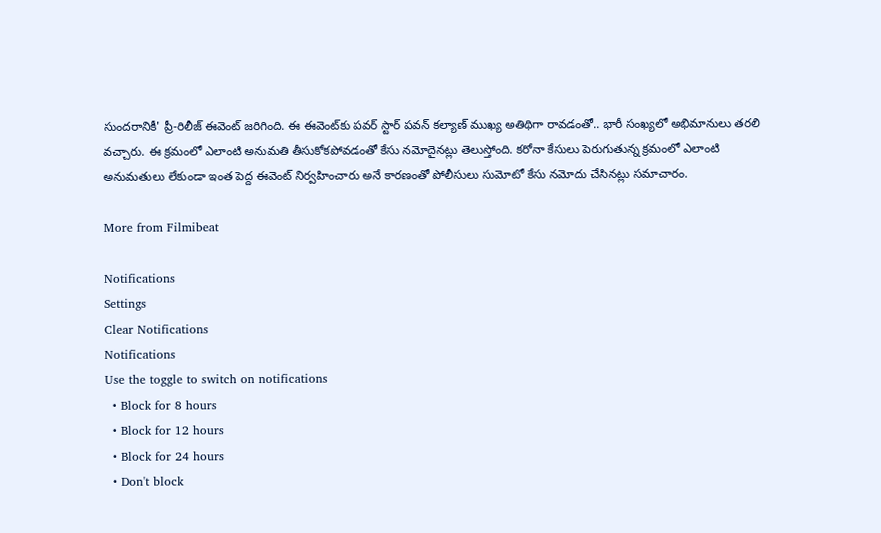సుందరానికీ' ప్రీ-రిలీజ్ ఈవెంట్‌ జరిగింది. ఈ ఈవెంట్‌కు పవర్ స్టార్ పవన్ కల్యాణ్ ముఖ్య అతిథిగా రావడంతో.. భారీ సంఖ్యలో అభిమానులు తరలి వచ్చారు. ఈ క్రమంలో ఎలాంటి అనుమతి తీసుకోకపోవడంతో కేసు నమోదైనట్లు తెలుస్తోంది. కరోనా కేసులు పెరుగుతున్న క్రమంలో ఎలాంటి అనుమతులు లేకుండా ఇంత పెద్ద ఈవెంట్ నిర్వహించారు అనే కారణంతో పోలీసులు సుమోటో కేసు నమోదు చేసినట్లు సమాచారం.

More from Filmibeat

Notifications
Settings
Clear Notifications
Notifications
Use the toggle to switch on notifications
  • Block for 8 hours
  • Block for 12 hours
  • Block for 24 hours
  • Don't block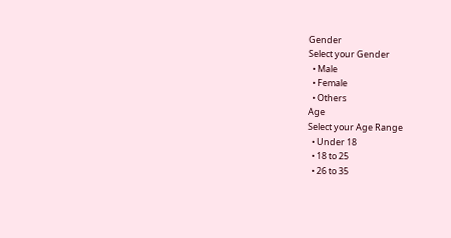Gender
Select your Gender
  • Male
  • Female
  • Others
Age
Select your Age Range
  • Under 18
  • 18 to 25
  • 26 to 35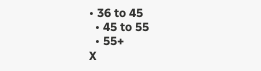• 36 to 45
  • 45 to 55
  • 55+
X